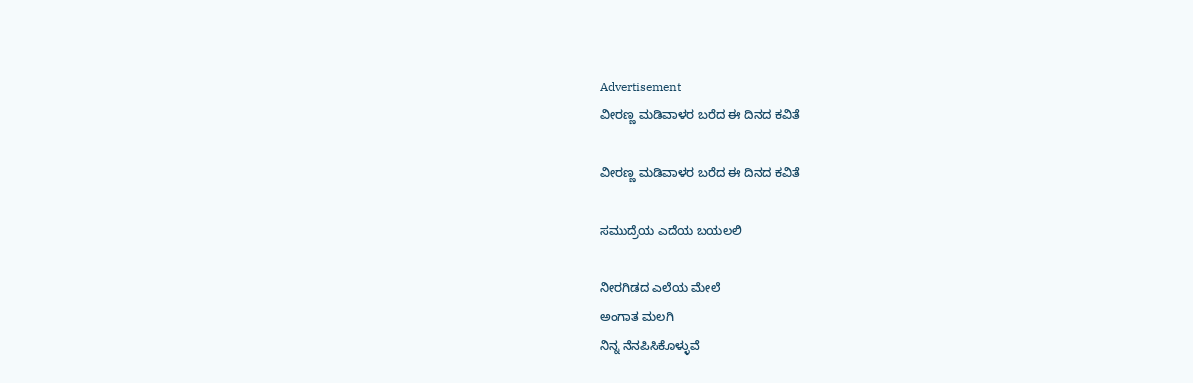Advertisement
ವೀರಣ್ಣ ಮಡಿವಾಳರ ಬರೆದ ಈ ದಿನದ ಕವಿತೆ

ವೀರಣ್ಣ ಮಡಿವಾಳರ ಬರೆದ ಈ ದಿನದ ಕವಿತೆ

ಸಮುದ್ರೆಯ ಎದೆಯ ಬಯಲಲಿ

ನೀರಗಿಡದ ಎಲೆಯ ಮೇಲೆ
ಅಂಗಾತ ಮಲಗಿ
ನಿನ್ನ ನೆನಪಿಸಿಕೊಳ್ಳುವೆ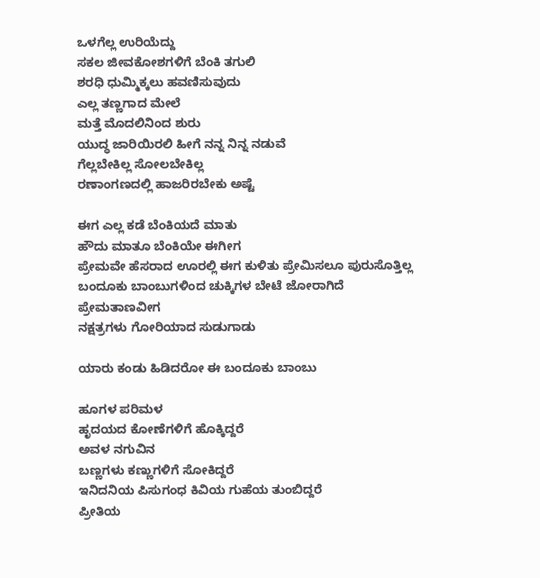ಒಳಗೆಲ್ಲ ಉರಿಯೆದ್ದು
ಸಕಲ ಜೀವಕೋಶಗಳಿಗೆ ಬೆಂಕಿ ತಗುಲಿ
ಶರಧಿ ಧುಮ್ಮಿಕ್ಕಲು ಹವಣಿಸುವುದು
ಎಲ್ಲ ತಣ್ಣಗಾದ ಮೇಲೆ
ಮತ್ತೆ ಮೊದಲಿನಿಂದ ಶುರು
ಯುದ್ಧ ಜಾರಿಯಿರಲಿ ಹೀಗೆ ನನ್ನ ನಿನ್ನ ನಡುವೆ
ಗೆಲ್ಲಬೇಕಿಲ್ಲ ಸೋಲಬೇಕಿಲ್ಲ
ರಣಾಂಗಣದಲ್ಲಿ ಹಾಜರಿರಬೇಕು ಅಷ್ಟೆ

ಈಗ ಎಲ್ಲ ಕಡೆ ಬೆಂಕಿಯದೆ ಮಾತು
ಹೌದು ಮಾತೂ ಬೆಂಕಿಯೇ ಈಗೀಗ
ಪ್ರೇಮವೇ ಹೆಸರಾದ ಊರಲ್ಲಿ ಈಗ ಕುಳಿತು ಪ್ರೇಮಿಸಲೂ ಪುರುಸೊತ್ತಿಲ್ಲ
ಬಂದೂಕು ಬಾಂಬುಗಳಿಂದ ಚುಕ್ಕಿಗಳ ಬೇಟೆ ಜೋರಾಗಿದೆ
ಪ್ರೇಮತಾಣವೀಗ
ನಕ್ಷತ್ರಗಳು ಗೋರಿಯಾದ ಸುಡುಗಾಡು

ಯಾರು ಕಂಡು ಹಿಡಿದರೋ ಈ ಬಂದೂಕು ಬಾಂಬು

ಹೂಗಳ ಪರಿಮಳ
ಹೃದಯದ ಕೋಣೆಗಳಿಗೆ ಹೊಕ್ಕಿದ್ದರೆ
ಅವಳ ನಗುವಿನ
ಬಣ್ಣಗಳು ಕಣ್ಣುಗಳಿಗೆ ಸೋಕಿದ್ದರೆ
ಇನಿದನಿಯ ಪಿಸುಗಂಧ ಕಿವಿಯ ಗುಹೆಯ ತುಂಬಿದ್ದರೆ
ಪ್ರೀತಿಯ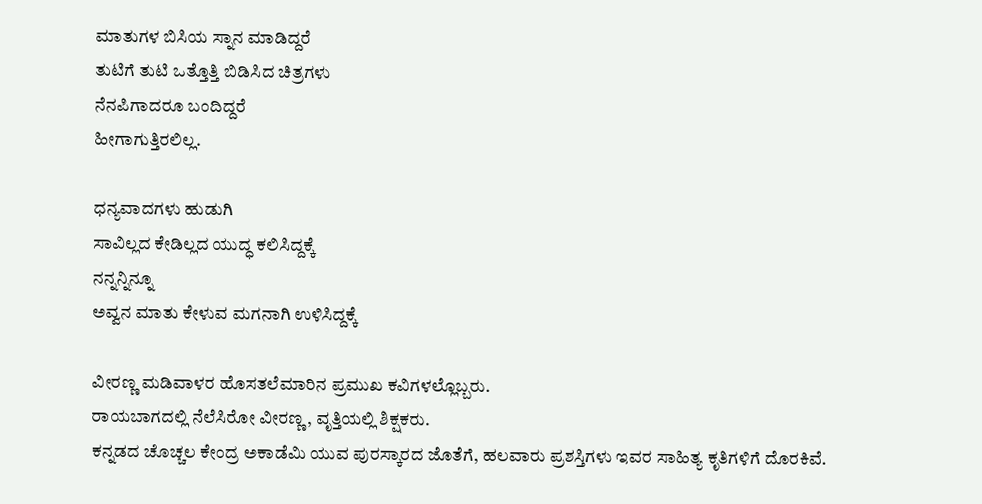ಮಾತುಗಳ ಬಿಸಿಯ ಸ್ನಾನ ಮಾಡಿದ್ದರೆ
ತುಟಿಗೆ ತುಟಿ ಒತ್ತೊತ್ತಿ ಬಿಡಿಸಿದ ಚಿತ್ರಗಳು
ನೆನಪಿಗಾದರೂ ಬಂದಿದ್ದರೆ
ಹೀಗಾಗುತ್ತಿರಲಿಲ್ಲ.

ಧನ್ಯವಾದಗಳು ಹುಡುಗಿ
ಸಾವಿಲ್ಲದ ಕೇಡಿಲ್ಲದ ಯುದ್ಧ ಕಲಿಸಿದ್ದಕ್ಕೆ
ನನ್ನನ್ನಿನ್ನೂ
ಅವ್ವನ ಮಾತು ಕೇಳುವ ಮಗನಾಗಿ ಉಳಿಸಿದ್ದಕ್ಕೆ

ವೀರಣ್ಣ ಮಡಿವಾಳರ ಹೊಸತಲೆಮಾರಿನ ಪ್ರಮುಖ ಕವಿಗಳಲ್ಲೊಬ್ಬರು.
ರಾಯಬಾಗದಲ್ಲಿ ನೆಲೆಸಿರೋ ವೀರಣ್ಣ, ವೃತ್ತಿಯಲ್ಲಿ ಶಿಕ್ಷಕರು.
ಕನ್ನಡದ ಚೊಚ್ಚಲ ಕೇಂದ್ರ ಅಕಾಡೆಮಿ ಯುವ ಪುರಸ್ಕಾರದ ಜೊತೆಗೆ, ಹಲವಾರು ಪ್ರಶಸ್ತಿಗಳು ಇವರ ಸಾಹಿತ್ಯ ಕೃತಿಗಳಿಗೆ ದೊರಕಿವೆ.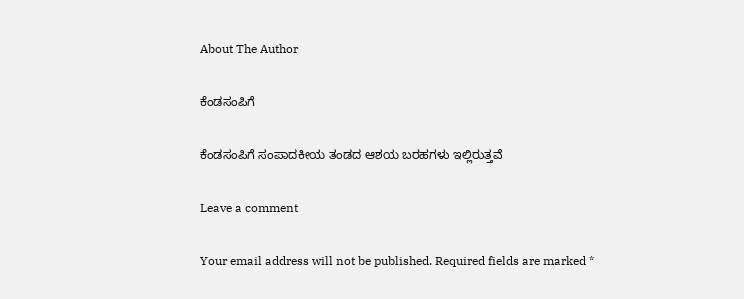About The Author

ಕೆಂಡಸಂಪಿಗೆ

ಕೆಂಡಸಂಪಿಗೆ ಸಂಪಾದಕೀಯ ತಂಡದ ಆಶಯ ಬರಹಗಳು ಇಲ್ಲಿರುತ್ತವೆ

Leave a comment

Your email address will not be published. Required fields are marked *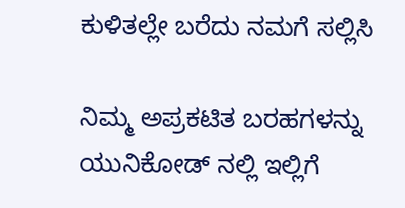ಕುಳಿತಲ್ಲೇ ಬರೆದು ನಮಗೆ ಸಲ್ಲಿಸಿ

ನಿಮ್ಮ ಅಪ್ರಕಟಿತ ಬರಹಗಳನ್ನು ಯುನಿಕೋಡ್ ನಲ್ಲಿ ಇಲ್ಲಿಗೆ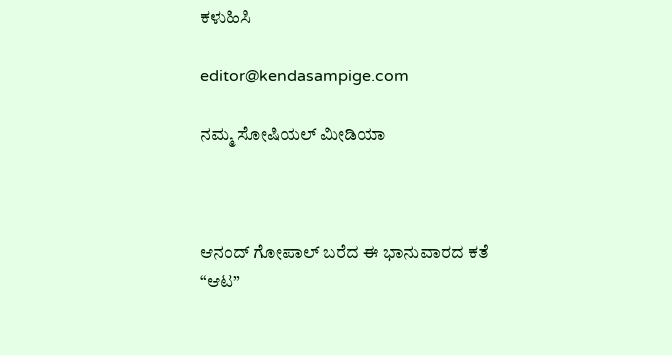ಕಳುಹಿಸಿ

editor@kendasampige.com

ನಮ್ಮ ಸೋಷಿಯಲ್‌ ಮೀಡಿಯಾ



ಆನಂದ್‌ ಗೋಪಾಲ್‌ ಬರೆದ ಈ ಭಾನುವಾರದ ಕತೆ “ಆಟ”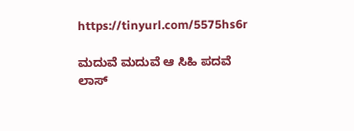https://tinyurl.com/5575hs6r

ಮದುವೆ ಮದುವೆ ಆ ಸಿಹಿ ಪದವೆ
ಲಾಸ್‌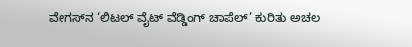ವೇಗಸ್‌ನ ‘ಲಿಟಲ್ ವೈಟ್ ವೆಡ್ಡಿಂಗ್ ಚಾಪೆಲ್’ ಕುರಿತು ಅಚಲ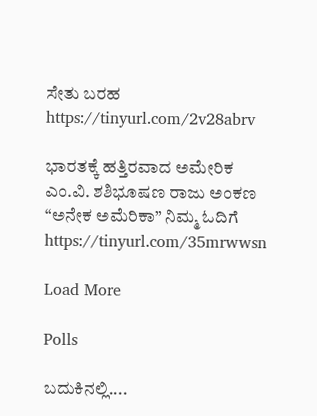ಸೇತು ಬರಹ
https://tinyurl.com/2v28abrv

ಭಾರತಕ್ಕೆ ಹತ್ತಿರವಾದ ಅಮೇರಿಕ
ಎಂ.ವಿ. ಶಶಿಭೂಷಣ ರಾಜು ಅಂಕಣ “ಅನೇಕ ಅಮೆರಿಕಾ” ನಿಮ್ಮ ಓದಿಗೆ
https://tinyurl.com/35mrwwsn

Load More

Polls

ಬದುಕಿನಲ್ಲಿ....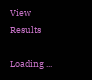View Results

Loading ...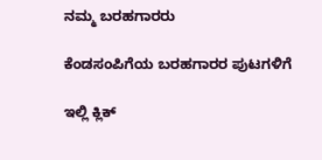ನಮ್ಮ ಬರಹಗಾರರು

ಕೆಂಡಸಂಪಿಗೆಯ ಬರಹಗಾರರ ಪುಟಗಳಿಗೆ

ಇಲ್ಲಿ ಕ್ಲಿಕ್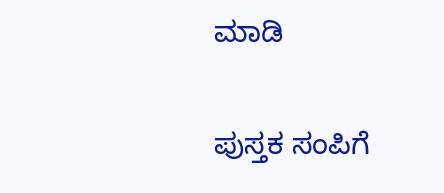ಮಾಡಿ

ಪುಸ್ತಕ ಸಂಪಿಗೆ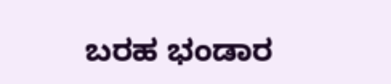ಬರಹ ಭಂಡಾರ